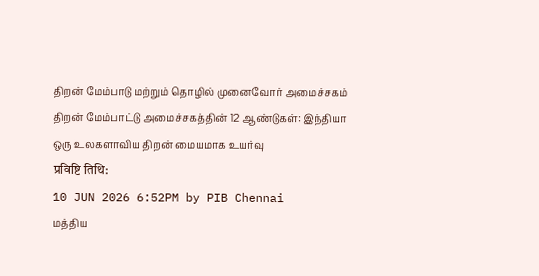திறன் மேம்பாடு மற்றும் தொழில் முனைவோர் அமைச்சகம்
திறன் மேம்பாட்டு அமைச்சகத்தின் 12 ஆண்டுகள்: இந்தியா ஒரு உலகளாவிய திறன் மையமாக உயர்வு
प्रविष्टि तिथि:
10 JUN 2026 6:52PM by PIB Chennai
மத்திய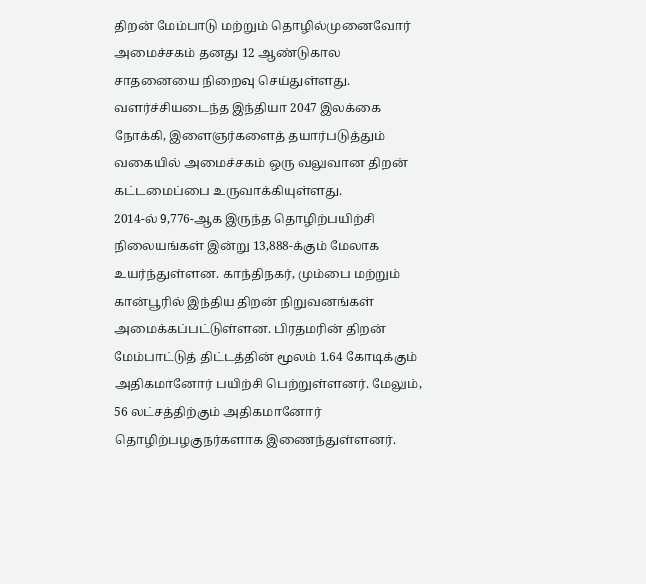திறன் மேம்பாடு மற்றும் தொழில்முனைவோர் அமைச்சகம் தனது 12 ஆண்டுகால சாதனையை நிறைவு செய்துள்ளது. வளர்ச்சியடைந்த இந்தியா 2047 இலக்கை நோக்கி, இளைஞர்களைத் தயார்படுத்தும் வகையில் அமைச்சகம் ஒரு வலுவான திறன் கட்டமைப்பை உருவாக்கியுள்ளது.
2014-ல் 9,776-ஆக இருந்த தொழிற்பயிற்சி நிலையங்கள் இன்று 13,888-க்கும் மேலாக உயர்ந்துள்ளன. காந்திநகர், மும்பை மற்றும் கான்பூரில் இந்திய திறன் நிறுவனங்கள் அமைக்கப்பட்டுள்ளன. பிரதமரின் திறன் மேம்பாட்டுத் திட்டத்தின் மூலம் 1.64 கோடிக்கும் அதிகமானோர் பயிற்சி பெற்றுள்ளனர். மேலும், 56 லட்சத்திற்கும் அதிகமானோர் தொழிற்பழகுநர்களாக இணைந்துள்ளனர்.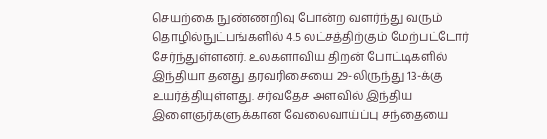செயற்கை நுண்ணறிவு போன்ற வளர்ந்து வரும் தொழில்நுட்பங்களில் 4.5 லட்சத்திற்கும் மேற்பட்டோர் சேர்ந்துள்ளனர். உலகளாவிய திறன் போட்டிகளில் இந்தியா தனது தரவரிசையை 29-லிருந்து 13-க்கு உயர்த்தியுள்ளது. சர்வதேச அளவில் இந்திய இளைஞர்களுக்கான வேலைவாய்ப்பு சந்தையை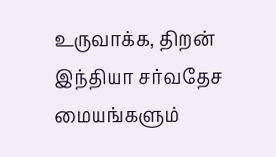உருவாக்க, திறன் இந்தியா சர்வதேச மையங்களும்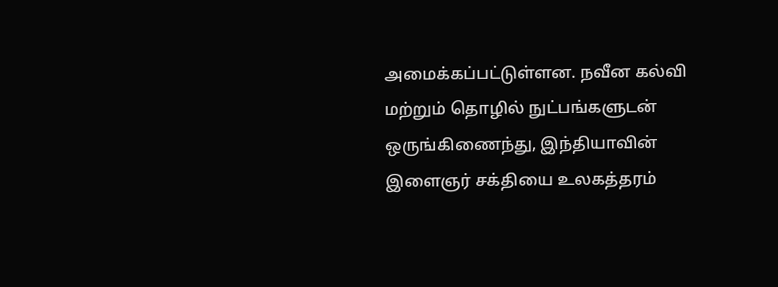அமைக்கப்பட்டுள்ளன. நவீன கல்வி மற்றும் தொழில் நுட்பங்களுடன் ஒருங்கிணைந்து, இந்தியாவின் இளைஞர் சக்தியை உலகத்தரம்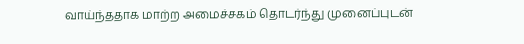வாய்ந்ததாக மாற்ற அமைச்சகம் தொடர்ந்து முனைப்புடன்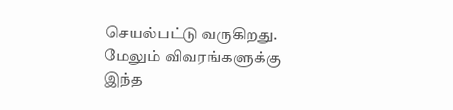செயல்பட்டு வருகிறது.
மேலும் விவரங்களுக்கு இந்த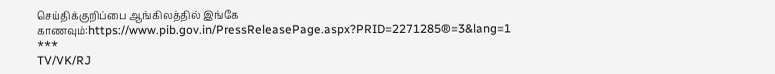செய்திக்குறிப்பை ஆங்கிலத்தில் இங்கே காணவும்:https://www.pib.gov.in/PressReleasePage.aspx?PRID=2271285®=3&lang=1
***
TV/VK/RJ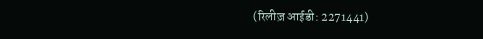(रिलीज़ आईडी: 2271441)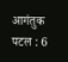आगंतुक पटल : 6